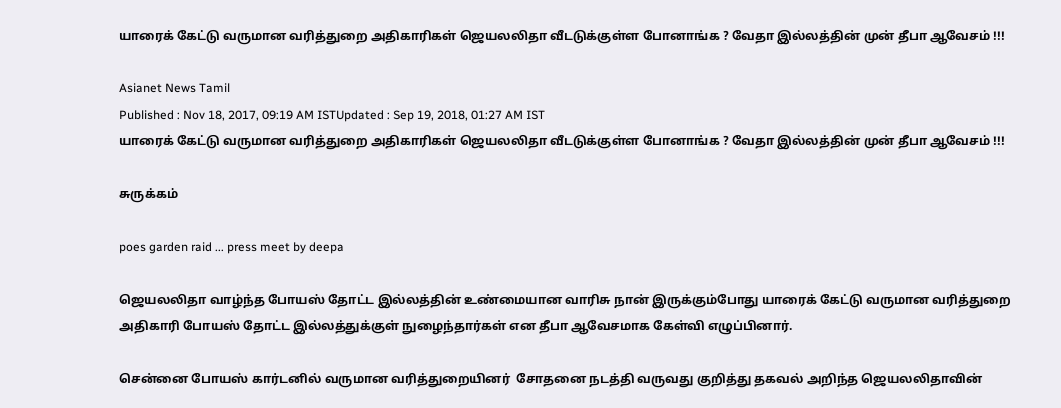யாரைக் கேட்டு வருமான வரித்துறை அதிகாரிகள் ஜெயலலிதா வீடடுக்குள்ள போனாங்க ? வேதா இல்லத்தின் முன் தீபா ஆவேசம் !!!

Asianet News Tamil
Published : Nov 18, 2017, 09:19 AM ISTUpdated : Sep 19, 2018, 01:27 AM IST
யாரைக் கேட்டு வருமான வரித்துறை அதிகாரிகள் ஜெயலலிதா வீடடுக்குள்ள போனாங்க ? வேதா இல்லத்தின் முன் தீபா ஆவேசம் !!!

சுருக்கம்

poes garden raid ... press meet by deepa

ஜெயலலிதா வாழ்ந்த போயஸ் தோட்ட இல்லத்தின் உண்மையான வாரிசு நான் இருக்கும்போது யாரைக் கேட்டு வருமான வரித்துறை அதிகாரி போயஸ் தோட்ட இல்லத்துக்குள் நுழைந்தார்கள் என தீபா ஆவேசமாக கேள்வி எழுப்பினார்.

சென்னை போயஸ் கார்டனில் வருமான வரித்துறையினர்  சோதனை நடத்தி வருவது குறித்து தகவல் அறிந்த ஜெயலலிதாவின்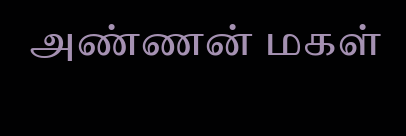அண்ணன் மகள்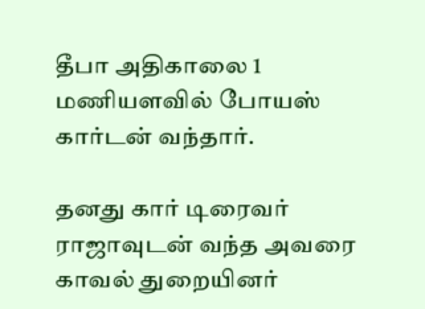தீபா அதிகாலை 1 மணியளவில் போயஸ் கார்டன் வந்தார்.

தனது கார் டிரைவர் ராஜாவுடன் வந்த அவரை காவல் துறையினர்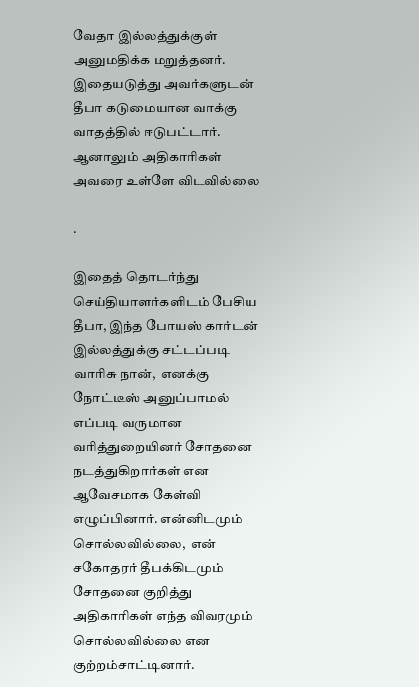வேதா இல்லத்துக்குள் அனுமதிக்க மறுத்தனர். இதையடுத்து அவர்களுடன் தீபா கடுமையான வாக்கு வாதத்தில் ஈடுபட்டார். ஆனாலும் அதிகாரிகள் அவரை உள்ளே விடவில்லை

.

இதைத் தொடர்ந்து செய்தியாளர்களிடம் பேசிய தீபா, இந்த போயஸ் கார்டன் இல்லத்துக்கு சட்டப்படி வாரிசு நான்,  எனக்கு நோட்டீஸ் அனுப்பாமல் எப்படி வருமான வரித்துறையினர் சோதனை நடத்துகிறார்கள் என ஆவேசமாக கேள்வி எழுப்பினார். என்னிடமும் சொல்லவில்லை,  என் சகோதரர் தீபக்கிடமும் சோதனை குறித்து அதிகாரிகள் எந்த விவரமும் சொல்லவில்லை என குற்றம்சாட்டினார்.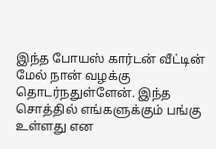இந்த போயஸ் கார்டன் வீட்டின் மேல் நான் வழக்கு தொடர்நதுள்ளேன். இந்த சொத்தில் எங்களுக்கும் பங்கு உள்ளது என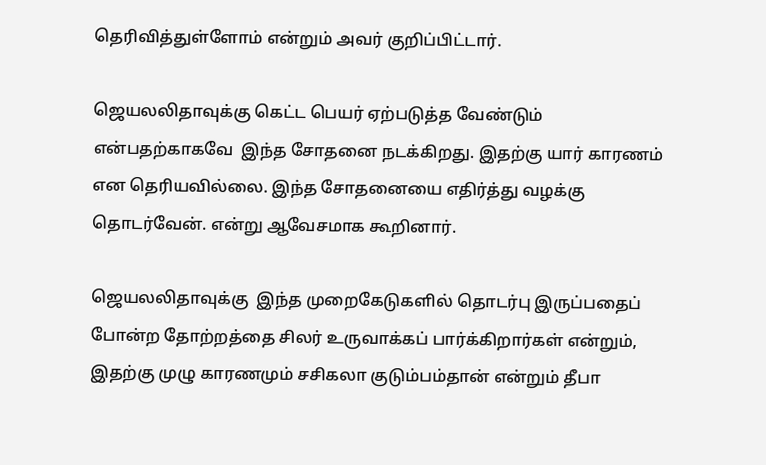தெரிவித்துள்ளோம் என்றும் அவர் குறிப்பிட்டார்.

ஜெயலலிதாவுக்கு கெட்ட பெயர் ஏற்படுத்த வேண்டும் என்பதற்காகவே  இந்த சோதனை நடக்கிறது. இதற்கு யார் காரணம் என தெரியவில்லை. இந்த சோதனையை எதிர்த்து வழக்கு தொடர்வேன். என்று ஆவேசமாக கூறினார்.

ஜெயலலிதாவுக்கு  இந்த முறைகேடுகளில் தொடர்பு இருப்பதைப் போன்ற தோற்றத்தை சிலர் உருவாக்கப் பார்க்கிறார்கள் என்றும், இதற்கு முழு காரணமும் சசிகலா குடும்பம்தான் என்றும் தீபா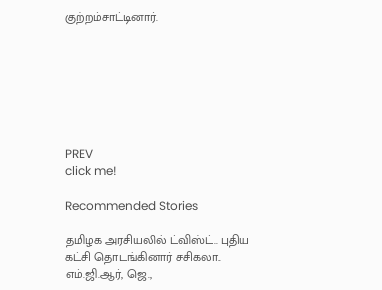குற்றம்சாட்டினார்.







PREV
click me!

Recommended Stories

தமிழக அரசியலில் ட்விஸ்ட்.. புதிய கட்சி தொடங்கினார் சசிகலா.. எம்.ஜி.ஆர், ஜெ.,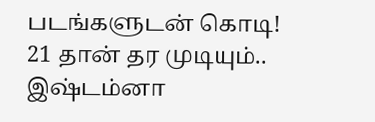படங்களுடன் கொடி!
21 தான் தர முடியும்.. இஷ்டம்னா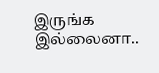இருங்க இல்லைனா..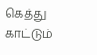கெத்து காட்டும்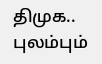திமுக.. புலம்பும்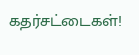கதர்சட்டைகள்!